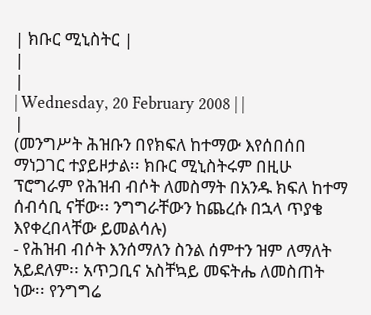| ክቡር ሚኒስትር |
|
|
| Wednesday, 20 February 2008 | |
|
(መንግሥት ሕዝቡን በየክፍለ ከተማው እየሰበሰበ ማነጋገር ተያይዞታል፡፡ ክቡር ሚኒስትሩም በዚሁ ፕሮግራም የሕዝብ ብሶት ለመስማት በአንዱ ክፍለ ከተማ ሰብሳቢ ናቸው፡፡ ንግግራቸውን ከጨረሱ በኋላ ጥያቄ እየቀረበላቸው ይመልሳሉ)
- የሕዝብ ብሶት እንሰማለን ስንል ሰምተን ዝም ለማለት አይደለም፡፡ አጥጋቢና አስቸኳይ መፍትሔ ለመስጠት ነው፡፡ የንግግሬ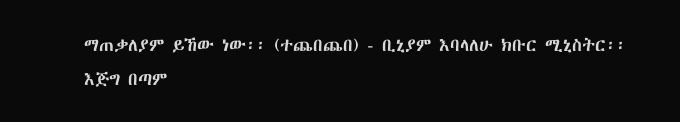ማጠቃለያም ይኸው ነው፡፡ (ተጨበጨበ) - ቢኒያም እባላለሁ ክቡር ሚኒስትር፡፡ እጅግ በጣም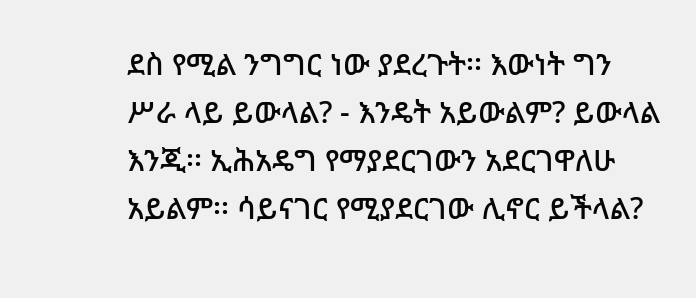ደስ የሚል ንግግር ነው ያደረጉት፡፡ እውነት ግን ሥራ ላይ ይውላል? - እንዴት አይውልም? ይውላል እንጂ፡፡ ኢሕአዴግ የማያደርገውን አደርገዋለሁ አይልም፡፡ ሳይናገር የሚያደርገው ሊኖር ይችላል?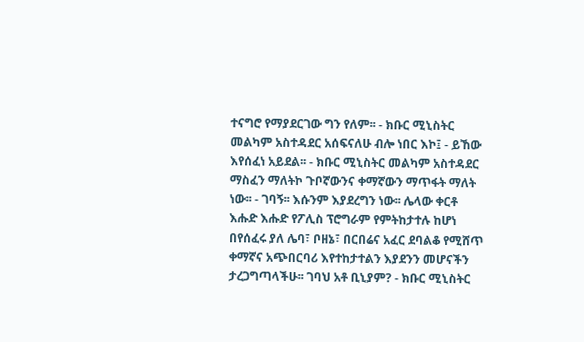ተናግሮ የማያደርገው ግን የለም፡፡ - ክቡር ሚኒስትር መልካም አስተዳደር አሰፍናለሁ ብሎ ነበር እኮ፤ - ይኸው እየሰፈነ አይደል፡፡ - ክቡር ሚኒስትር መልካም አስተዳደር ማስፈን ማለትኮ ጉቦኛውንና ቀማኛውን ማጥፋት ማለት ነው፡፡ - ገባኝ፡፡ እሱንም እያደረግን ነው፡፡ ሌላው ቀርቶ እሑድ እሑድ የፖሊስ ፕሮግራም የምትከታተሉ ከሆነ በየሰፈሩ ያለ ሌባ፣ ቦዘኔ፣ በርበሬና አፈር ደባልቆ የሚሸጥ ቀማኛና አጭበርባሪ እየተከታተልን እያደንን መሆናችን ታረጋግጣላችሁ፡፡ ገባህ አቶ ቢኒያም? - ክቡር ሚኒስትር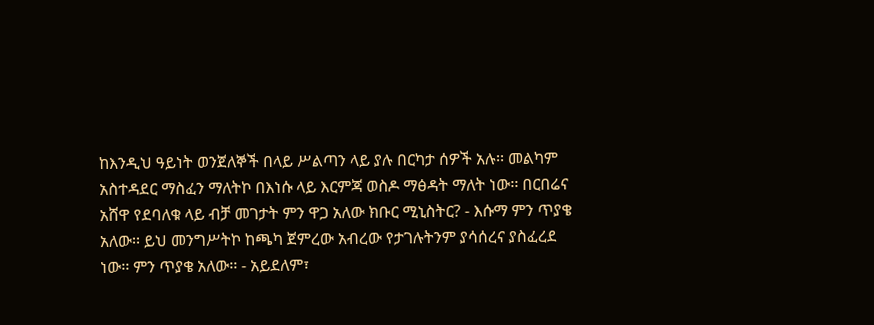ከእንዲህ ዓይነት ወንጀለኞች በላይ ሥልጣን ላይ ያሉ በርካታ ሰዎች አሉ፡፡ መልካም አስተዳደር ማስፈን ማለትኮ በእነሱ ላይ እርምጃ ወስዶ ማፅዳት ማለት ነው፡፡ በርበሬና አሸዋ የደባለቁ ላይ ብቻ መገታት ምን ዋጋ አለው ክቡር ሚኒስትር? - እሱማ ምን ጥያቄ አለው፡፡ ይህ መንግሥትኮ ከጫካ ጀምረው አብረው የታገሉትንም ያሳሰረና ያስፈረደ ነው፡፡ ምን ጥያቄ አለው፡፡ - አይደለም፣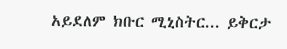አይደለም ክቡር ሚኒስትር... ይቅርታ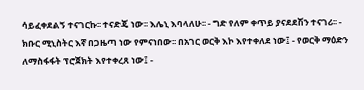ሳይፈቀደልኝ ተናገርኩ፡፡ ተናድጄ ነው፡፡ እሌኒ እባላለሁ፡፡ - ግድ የለም ቀጥይ ያናደደሽን ተናገሪ፡፡ - ክቡር ሚኒስትር እኛ በጋዜጣ ነው የምናነበው፡፡ በአገር ወርቅ እኮ እየተቀለደ ነው፤ - የወርቅ ማዕድን ለማስፋፋት ፕሮጀክት እየተቀረጸ ነው፤ -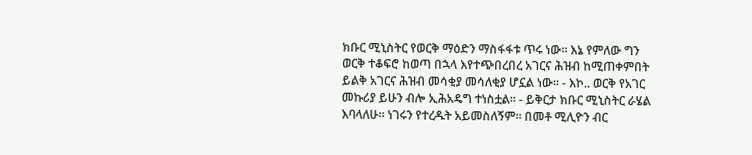ክቡር ሚኒስትር የወርቅ ማዕድን ማስፋፋቱ ጥሩ ነው፡፡ እኔ የምለው ግን ወርቅ ተቆፍሮ ከወጣ በኋላ እየተጭበረበረ አገርና ሕዝብ ከሚጠቀምበት ይልቅ አገርና ሕዝብ መሳቂያ መሳለቂያ ሆኗል ነው፡፡ - እኮ.. ወርቅ የአገር መኩሪያ ይሁን ብሎ ኢሕአዴግ ተነስቷል፡፡ - ይቅርታ ክቡር ሚኒስትር ራሄል እባላለሁ፡፡ ነገሩን የተረዱት አይመስለኝም፡፡ በመቶ ሚሊዮን ብር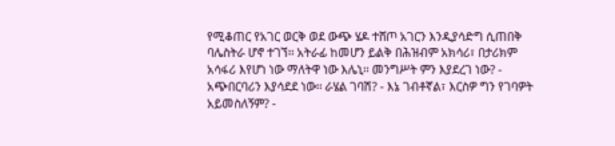የሚቆጠር የአገር ወርቅ ወደ ውጭ ሄዶ ተሸጦ አገርን እንዲያሳድግ ሲጠበቅ ባሌስትራ ሆኖ ተገኘ፡፡ አትራፊ ከመሆን ይልቅ በሕዝብም አክሳሪ፣ በታሪክም አሳፋሪ እየሆነ ነው ማለትዋ ነው እሌኒ፡፡ መንግሥት ምን እያደረገ ነው? - አጭበርባሪን እያሳደደ ነው፡፡ ራሄል ገባሽ? - እኔ ገብቶኛል፣ እርስዎ ግን የገባዎት አይመስለኝም? -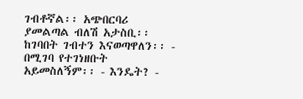ገብቶኛል፡፡ አጭበርባሪ ያመልጣል ብለሽ አታስቢ፡፡ ከገባበት ገብተን እናወጣዋለን፡፡ - በሚገባ የተገነዘቡት አይመስለኝም፡፡ - እንዴት? -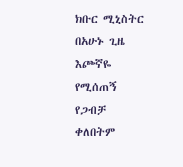ክቡር ሚኒስትር በአሁኑ ጊዜ እጮኛዬ የሚሰጠኝ የጋብቻ ቀለበትም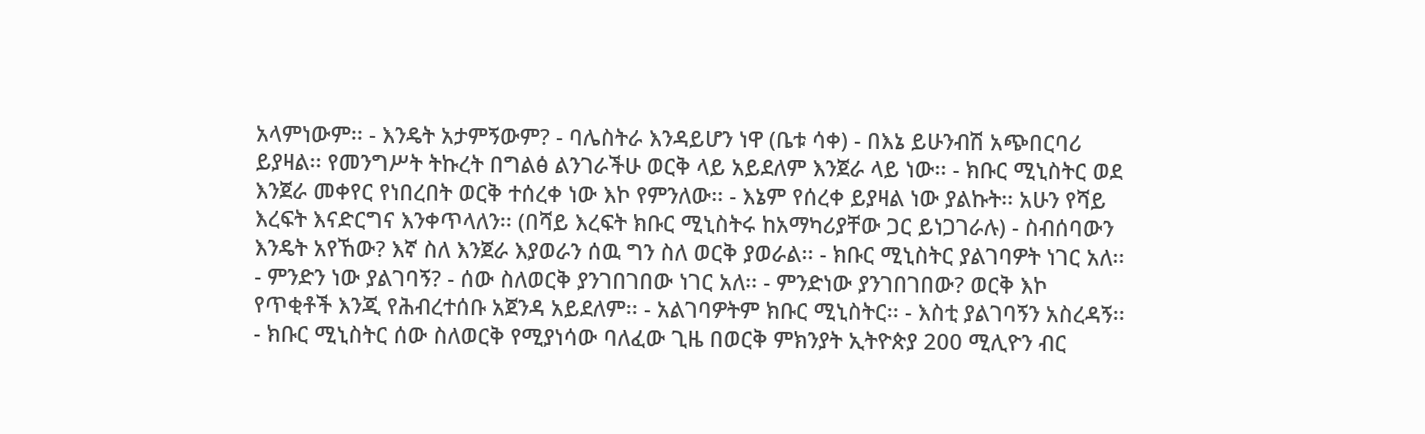አላምነውም፡፡ - እንዴት አታምኝውም? - ባሌስትራ እንዳይሆን ነዋ (ቤቱ ሳቀ) - በእኔ ይሁንብሽ አጭበርባሪ ይያዛል፡፡ የመንግሥት ትኩረት በግልፅ ልንገራችሁ ወርቅ ላይ አይደለም እንጀራ ላይ ነው፡፡ - ክቡር ሚኒስትር ወደ እንጀራ መቀየር የነበረበት ወርቅ ተሰረቀ ነው እኮ የምንለው፡፡ - እኔም የሰረቀ ይያዛል ነው ያልኩት፡፡ አሁን የሻይ እረፍት እናድርግና እንቀጥላለን፡፡ (በሻይ እረፍት ክቡር ሚኒስትሩ ከአማካሪያቸው ጋር ይነጋገራሉ) - ስብሰባውን እንዴት አየኸው? እኛ ስለ እንጀራ እያወራን ሰዉ ግን ስለ ወርቅ ያወራል፡፡ - ክቡር ሚኒስትር ያልገባዎት ነገር አለ፡፡ - ምንድን ነው ያልገባኝ? - ሰው ስለወርቅ ያንገበገበው ነገር አለ፡፡ - ምንድነው ያንገበገበው? ወርቅ እኮ የጥቂቶች እንጂ የሕብረተሰቡ አጀንዳ አይደለም፡፡ - አልገባዎትም ክቡር ሚኒስትር፡፡ - እስቲ ያልገባኝን አስረዳኝ፡፡ - ክቡር ሚኒስትር ሰው ስለወርቅ የሚያነሳው ባለፈው ጊዜ በወርቅ ምክንያት ኢትዮጵያ 200 ሚሊዮን ብር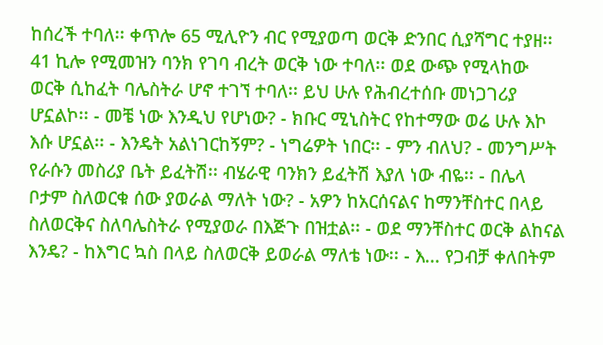ከሰረች ተባለ፡፡ ቀጥሎ 65 ሚሊዮን ብር የሚያወጣ ወርቅ ድንበር ሲያሻግር ተያዘ፡፡ 41 ኪሎ የሚመዝን ባንክ የገባ ብረት ወርቅ ነው ተባለ፡፡ ወደ ውጭ የሚላከው ወርቅ ሲከፈት ባሌስትራ ሆኖ ተገኘ ተባለ፡፡ ይህ ሁሉ የሕብረተሰቡ መነጋገሪያ ሆኗልኮ፡፡ - መቼ ነው እንዲህ የሆነው? - ክቡር ሚኒስትር የከተማው ወሬ ሁሉ እኮ እሱ ሆኗል፡፡ - እንዴት አልነገርከኝም? - ነግሬዎት ነበር፡፡ - ምን ብለህ? - መንግሥት የራሱን መስሪያ ቤት ይፈትሽ፡፡ ብሄራዊ ባንክን ይፈትሽ እያለ ነው ብዬ፡፡ - በሌላ ቦታም ስለወርቁ ሰው ያወራል ማለት ነው? - አዎን ከአርሰናልና ከማንቸስተር በላይ ስለወርቅና ስለባሌስትራ የሚያወራ በእጅጉ በዝቷል፡፡ - ወደ ማንቸስተር ወርቅ ልከናል እንዴ? - ከእግር ኳስ በላይ ስለወርቅ ይወራል ማለቴ ነው፡፡ - እ... የጋብቻ ቀለበትም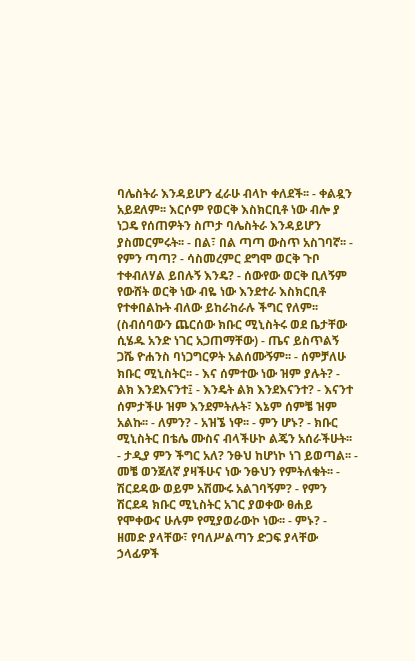ባሌስትራ እንዳይሆን ፈራሁ ብላኮ ቀለደች፡፡ - ቀልዷን አይደለም፡፡ እርሶም የወርቅ እስክርቢቶ ነው ብሎ ያ ነጋዴ የሰጠዎትን ስጦታ ባሌስትራ እንዳይሆን ያስመርምሩት፡፡ - በል፣ በል ጣጣ ውስጥ አስገባኛ፡፡ - የምን ጣጣ? - ሳስመረምር ደግሞ ወርቅ ጉቦ ተቀብለሃል ይበሉኝ እንዴ? - ሰውየው ወርቅ ቢለኝም የውሸት ወርቅ ነው ብዬ ነው እንደተራ እስክርቢቶ የተቀበልኩት ብለው ይከራከራሉ ችግር የለም፡፡ (ስብሰባውን ጨርሰው ክቡር ሚኒስትሩ ወደ ቤታቸው ሲሄዱ አንድ ነገር አጋጠማቸው) - ጤና ይስጥልኝ ጋሼ ዮሐንስ ባነጋግርዎት አልሰሙኝም፡፡ - ሰምቻለሁ ክቡር ሚኒስትር፡፡ - እና ሰምተው ነው ዝም ያሉት? - ልክ እንደእናንተ፤ - እንዴት ልክ እንደእናንተ? - እናንተ ሰምታችሁ ዝም እንደምትሉት፣ እኔም ሰምቼ ዝም አልኩ፡፡ - ለምን? - አዝኜ ነዋ፡፡ - ምን ሆኑ? - ክቡር ሚኒስትር በቴሌ ሙስና ብላችሁኮ ልጄን አሰራችሁት፡፡ - ታዲያ ምን ችግር አለ? ንፁህ ከሆነኮ ነገ ይወጣል፡፡ - መቼ ወንጀለኛ ያዛችሁና ነው ንፁህን የምትለቁት፡፡ - ሽርደዳው ወይም አሽሙሩ አልገባኝም? - የምን ሽርደዳ ክቡር ሚኒስትር አገር ያወቀው ፀሐይ የሞቀውና ሁሉም የሚያወራውኮ ነው፡፡ - ምኑ? - ዘመድ ያላቸው፣ የባለሥልጣን ድጋፍ ያላቸው ኃላፊዎች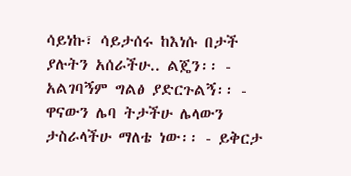ሳይነኩ፣ ሳይታሰሩ ከእነሱ በታች ያሉትን አሰራችሁ.. ልጄን፡፡ - አልገባኝም ግልፅ ያድርጉልኝ፡፡ - ዋናውን ሌባ ትታችሁ ሌላውን ታስራላችሁ ማለቴ ነው፡፡ - ይቅርታ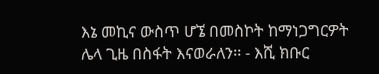እኔ መኪና ውስጥ ሆኜ በመስኮት ከማነጋግርዎት ሌላ ጊዜ በስፋት እናወራለን፡፡ - እሺ ክቡር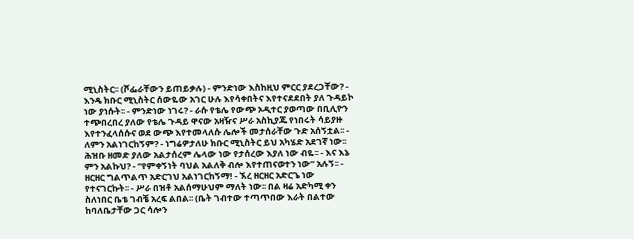ሚኒስትር፡፡ (ሾፌራቸውን ይጠይቃሉ) - ምንድነው እስከዚህ ምርር ያደረጋቸው? - እንዴ ክቡር ሚኒስትር ሰውዬው አገር ሁሉ እየሳቀበትና እየተናደደበት ያለ ጉዳይኮ ነው ያነሱት፡፡ - ምንድነው ነገሩ? - ራሱ የቴሌ የውጭ ኦዲተር ያወጣው በቢሊዮን ተጭበረበረ ያለው የቴሌ ጉዳይ ዋናው አዛዥና ሥራ አስኪያጁ የነበሩት ሳይያዙ እየተንፈላሰሱና ወደ ውጭ እየተመላለሱ ሌሎች መታሰራቸው ጉድ አሰኝቷል፡፡ - ለምን አልነገርከኝም? - ነግሬዎታለሁ ክቡር ሚኒስትር ይህ አካሄድ አደገኛ ነው፡፡ ሕዝቡ ዘመድ ያለው አልታሰረም ሌላው ነው የታሰረው እያለ ነው ብዬ፡፡ - እና እኔ ምን አልኩህ? - “የምቀኝነት ባህል አልለቅ ብሎ እየተጠናወተን ነው” አሉኝ፡፡ - ዘርዘር ግልጥልጥ አድርገህ አልነገርከኝማ! - ኧረ ዘርዘር አድርጌ ነው የተናገርኩት፡፡ - ሥራ በዝቶ አልሰማሁህም ማለት ነው፡፡ በል ዛሬ አድካሚ ቀን ስለነበር ቤቴ ገብቼ አረፍ ልበል፡፡ (ቤት ገብተው ተጣጥበው እራት በልተው ከባለቤታቸው ጋር ሳሎን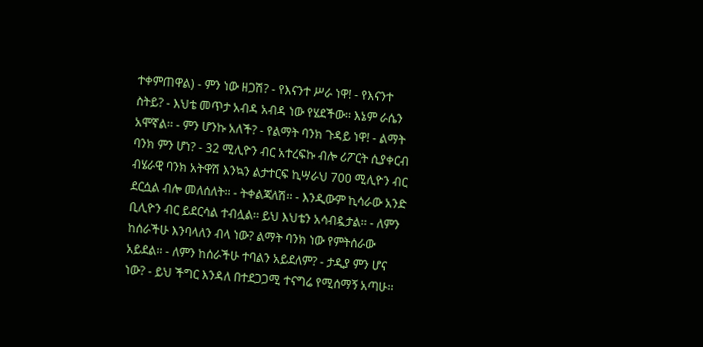ተቀምጠዋል) - ምን ነው ዘጋሽ? - የእናንተ ሥራ ነዋ! - የእናንተ ስትይ? - እህቴ መጥታ አብዳ አብዳ ነው የሄደችው፡፡ እኔም ራሴን አሞኛል፡፡ - ምን ሆንኩ አለች? - የልማት ባንክ ጉዳይ ነዋ! - ልማት ባንክ ምን ሆነ? - 32 ሚሊዮን ብር አተረፍኩ ብሎ ሪፖርት ሲያቀርብ ብሄራዊ ባንክ አትዋሽ እንኳን ልታተርፍ ኪሣራህ 700 ሚሊዮን ብር ደርሷል ብሎ መለሰለት፡፡ - ትቀልጃለሽ፡፡ - እንዲውም ኪሳራው አንድ ቢሊዮን ብር ይደርሳል ተብሏል፡፡ ይህ እህቴን አሳብዷታል፡፡ - ለምን ከሰራችሁ እንባላለን ብላ ነው? ልማት ባንክ ነው የምትሰራው አይደል፡፡ - ለምን ከሰራችሁ ተባልን አይደለም? - ታዲያ ምን ሆና ነው? - ይህ ችግር እንዳለ በተደጋጋሚ ተናግሬ የሚሰማኝ አጣሁ፡፡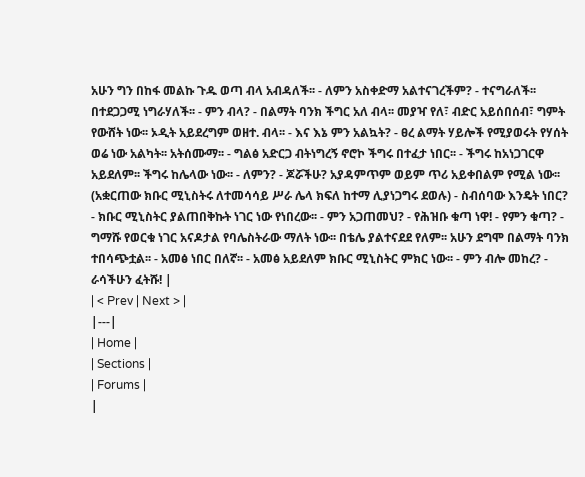አሁን ግን በከፋ መልኩ ጉዱ ወጣ ብላ አብዳለች፡፡ - ለምን አስቀድማ አልተናገረችም? - ተናግራለች፡፡ በተደጋጋሚ ነግራሃለች፡፡ - ምን ብላ? - በልማት ባንክ ችግር አለ ብላ፡፡ መያዣ የለ፣ ብድር አይሰበሰብ፣ ግምት የውሸት ነው፡፡ ኦዲት አይደረግም ወዘተ. ብላ፡፡ - እና እኔ ምን አልኳት? - ፀረ ልማት ሃይሎች የሚያወሩት የሃሰት ወሬ ነው አልካት፡፡ አትሰሙማ፡፡ - ግልፅ አድርጋ ብትነግረኝ ኖሮኮ ችግሩ በተፈታ ነበር፡፡ - ችግሩ ከአነጋገርዋ አይደለም፡፡ ችግሩ ከሌላው ነው፡፡ - ለምን? - ጆሯችሁ? አያዳምጥም ወይም ጥሪ አይቀበልም የሚል ነው፡፡ (አቋርጠው ክቡር ሚኒስትሩ ለተመሳሳይ ሥራ ሌላ ክፍለ ከተማ ሊያነጋግሩ ደወሉ) - ስብሰባው እንዴት ነበር? - ክቡር ሚኒስትር ያልጠበቅኩት ነገር ነው የነበረው፡፡ - ምን አጋጠመህ? - የሕዝቡ ቁጣ ነዋ! - የምን ቁጣ? - ግማሹ የወርቁ ነገር አናዶታል የባሌስትራው ማለት ነው፡፡ በቴሌ ያልተናደደ የለም፡፡ አሁን ደግሞ በልማት ባንክ ተበሳጭቷል፡፡ - አመፅ ነበር በለኛ፡፡ - አመፅ አይደለም ክቡር ሚኒስትር ምክር ነው፡፡ - ምን ብሎ መከረ? - ራሳችሁን ፈትሹ! |
| < Prev | Next > |
|---|
| Home |
| Sections |
| Forums |
|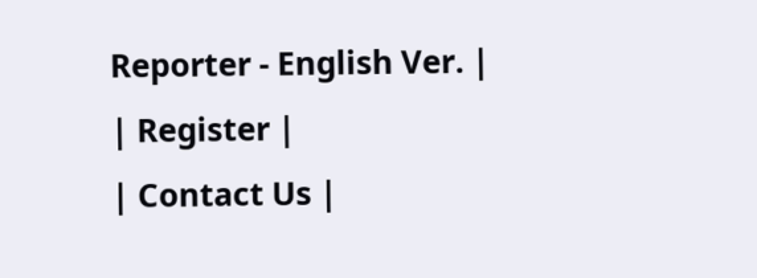Reporter - English Ver. |
| Register |
| Contact Us |